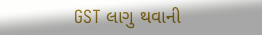GST લાગુ થવાની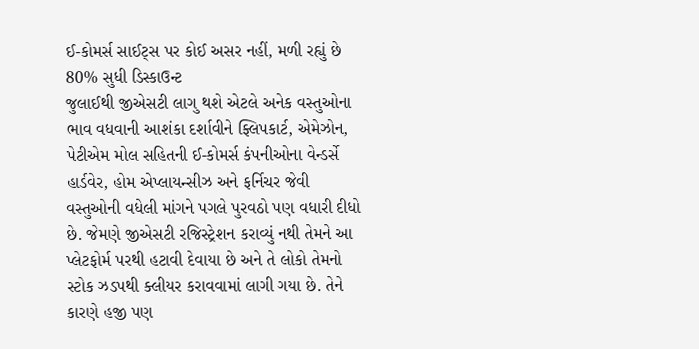ઈ-કોમર્સ સાઈટ્સ પર કોઈ અસર નહીં, મળી રહ્યું છે 80% સુધી ડિસ્કાઉન્ટ
જુલાઈથી જીએસટી લાગુ થશે એટલે અનેક વસ્તુઓના ભાવ વધવાની આશંકા દર્શાવીને ફ્લિપકાર્ટ, એમેઝોન, પેટીએમ મોલ સહિતની ઈ-કોમર્સ કંપનીઓના વેન્ડર્સે હાર્ડવેર, હોમ એપ્લાયન્સીઝ અને ફર્નિચર જેવી વસ્તુઓની વધેલી માંગને પગલે પુરવઠો પણ વધારી દીધો છે. જેમણે જીએસટી રજિસ્ટ્રેશન કરાવ્યું નથી તેમને આ પ્લેટફોર્મ પરથી હટાવી દેવાયા છે અને તે લોકો તેમનો સ્ટોક ઝડપથી ક્લીયર કરાવવામાં લાગી ગયા છે. તેને કારણે હજી પણ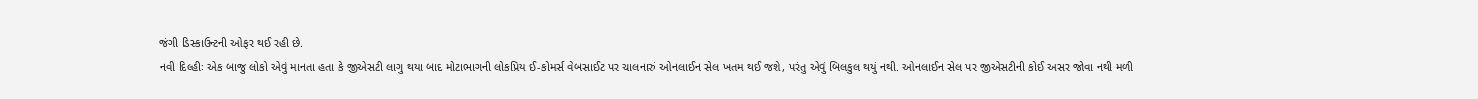જંગી ડિસ્કાઉન્ટની ઓફર થઈ રહી છે.
નવી દિલ્હીઃ એક બાજુ લોકો એવું માનતા હતા કે જીએસટી લાગુ થયા બાદ મોટાભાગની લોકપ્રિય ઈ-કોમર્સ વેબસાઈટ પર ચાલનારું ઓનલાઈન સેલ ખતમ થઈ જશે, પરંતુ એવું બિલકુલ થયું નથી. ઓનલાઈન સેલ પર જીએસટીની કોઈ અસર જોવા નથી મળી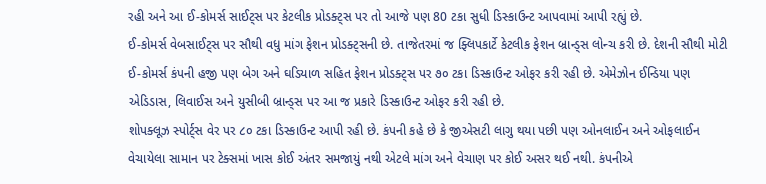રહી અને આ ઈ-કોમર્સ સાઈટ્સ પર કેટલીક પ્રોડક્ટ્સ પર તો આજે પણ 80 ટકા સુધી ડિસ્કાઉન્ટ આપવામાં આપી રહ્યું છે.
ઈ-કોમર્સ વેબસાઈટ્સ પર સૌથી વધુ માંગ ફેશન પ્રોડક્ટ્સની છે. તાજેતરમાં જ ફ્લિપકાર્ટે કેટલીક ફેશન બ્રાન્ડ્સ લોન્ચ કરી છે. દેશની સૌથી મોટી ઈ-કોમર્સ કંપની હજી પણ બેગ અને ઘડિયાળ સહિત ફેશન પ્રોડક્ટ્સ પર ૭૦ ટકા ડિસ્કાઉન્ટ ઓફર કરી રહી છે. એમેઝોન ઈન્ડિયા પણ એડિડાસ, લિવાઈસ અને યુસીબી બ્રાન્ડ્સ પર આ જ પ્રકારે ડિસ્કાઉન્ટ ઓફર કરી રહી છે.
શોપક્લૂઝ સ્પોર્ટ્સ વેર પર ૮૦ ટકા ડિસ્કાઉન્ટ આપી રહી છે. કંપની કહે છે કે જીએસટી લાગુ થયા પછી પણ ઓનલાઈન અને ઓફલાઈન વેચાયેલા સામાન પર ટેક્સમાં ખાસ કોઈ અંતર સમજાયું નથી એટલે માંગ અને વેચાણ પર કોઈ અસર થઈ નથી. કંપનીએ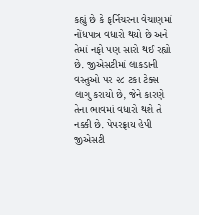કહ્યું છે કે ફર્નિચરના વેચાણમાં નોંધપાત્ર વધારો થયો છે અને તેમાં નફો પણ સારો થઈ રહ્યો છે. જીએસટીમાં લાકડાની વસ્તુઓ પર ૨૮ ટકા ટેક્સ લાગુ કરાયો છે, જેને કારણે તેના ભાવમાં વધારો થશે તે નક્કી છે. પેપરફ્રાય હેપી જીએસટી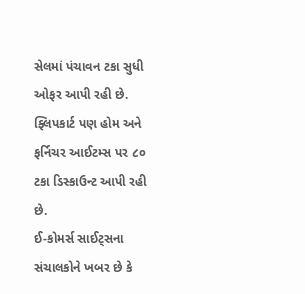સેલમાં પંચાવન ટકા સુધી ઓફર આપી રહી છે. ફ્લિપકાર્ટ પણ હોમ અને ફર્નિચર આઈટમ્સ પર ૮૦ ટકા ડિસ્કાઉન્ટ આપી રહી છે.
ઈ-કોમર્સ સાઈટ્સના સંચાલકોને ખબર છે કે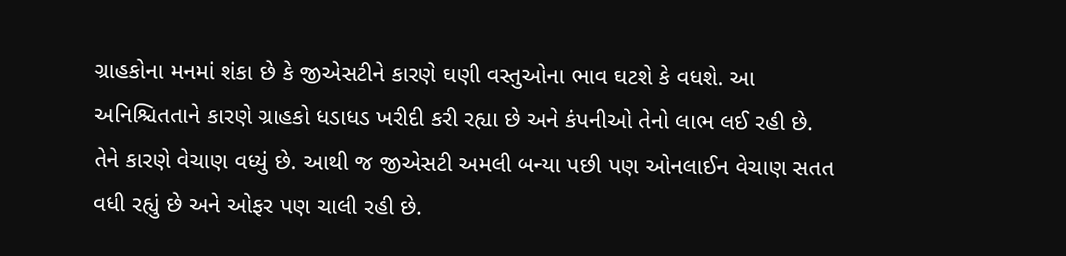ગ્રાહકોના મનમાં શંકા છે કે જીએસટીને કારણે ઘણી વસ્તુઓના ભાવ ઘટશે કે વધશે. આ અનિશ્ચિતતાને કારણે ગ્રાહકો ધડાધડ ખરીદી કરી રહ્યા છે અને કંપનીઓ તેનો લાભ લઈ રહી છે. તેને કારણે વેચાણ વધ્યું છે. આથી જ જીએસટી અમલી બન્યા પછી પણ ઓનલાઈન વેચાણ સતત વધી રહ્યું છે અને ઓફર પણ ચાલી રહી છે.